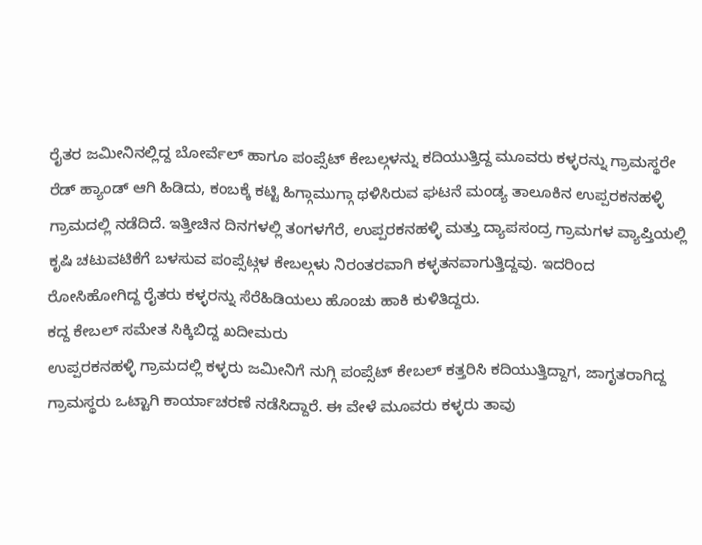ರೈತರ ಜಮೀನಿನಲ್ಲಿದ್ದ ಬೋರ್ವೆಲ್ ಹಾಗೂ ಪಂಪ್ಸೆಟ್ ಕೇಬಲ್ಗಳನ್ನು ಕದಿಯುತ್ತಿದ್ದ ಮೂವರು ಕಳ್ಳರನ್ನು ಗ್ರಾಮಸ್ಥರೇ ರೆಡ್ ಹ್ಯಾಂಡ್ ಆಗಿ ಹಿಡಿದು, ಕಂಬಕ್ಕೆ ಕಟ್ಟಿ ಹಿಗ್ಗಾಮುಗ್ಗಾ ಥಳಿಸಿರುವ ಘಟನೆ ಮಂಡ್ಯ ತಾಲೂಕಿನ ಉಪ್ಪರಕನಹಳ್ಳಿ ಗ್ರಾಮದಲ್ಲಿ ನಡೆದಿದೆ. ಇತ್ತೀಚಿನ ದಿನಗಳಲ್ಲಿ ತಂಗಳಗೆರೆ, ಉಪ್ಪರಕನಹಳ್ಳಿ ಮತ್ತು ದ್ಯಾಪಸಂದ್ರ ಗ್ರಾಮಗಳ ವ್ಯಾಪ್ತಿಯಲ್ಲಿ ಕೃಷಿ ಚಟುವಟಿಕೆಗೆ ಬಳಸುವ ಪಂಪ್ಸೆಟ್ಗಳ ಕೇಬಲ್ಗಳು ನಿರಂತರವಾಗಿ ಕಳ್ಳತನವಾಗುತ್ತಿದ್ದವು. ಇದರಿಂದ ರೋಸಿಹೋಗಿದ್ದ ರೈತರು ಕಳ್ಳರನ್ನು ಸೆರೆಹಿಡಿಯಲು ಹೊಂಚು ಹಾಕಿ ಕುಳಿತಿದ್ದರು.
ಕದ್ದ ಕೇಬಲ್ ಸಮೇತ ಸಿಕ್ಕಿಬಿದ್ದ ಖದೀಮರು
ಉಪ್ಪರಕನಹಳ್ಳಿ ಗ್ರಾಮದಲ್ಲಿ ಕಳ್ಳರು ಜಮೀನಿಗೆ ನುಗ್ಗಿ ಪಂಪ್ಸೆಟ್ ಕೇಬಲ್ ಕತ್ತರಿಸಿ ಕದಿಯುತ್ತಿದ್ದಾಗ, ಜಾಗೃತರಾಗಿದ್ದ ಗ್ರಾಮಸ್ಥರು ಒಟ್ಟಾಗಿ ಕಾರ್ಯಾಚರಣೆ ನಡೆಸಿದ್ದಾರೆ. ಈ ವೇಳೆ ಮೂವರು ಕಳ್ಳರು ತಾವು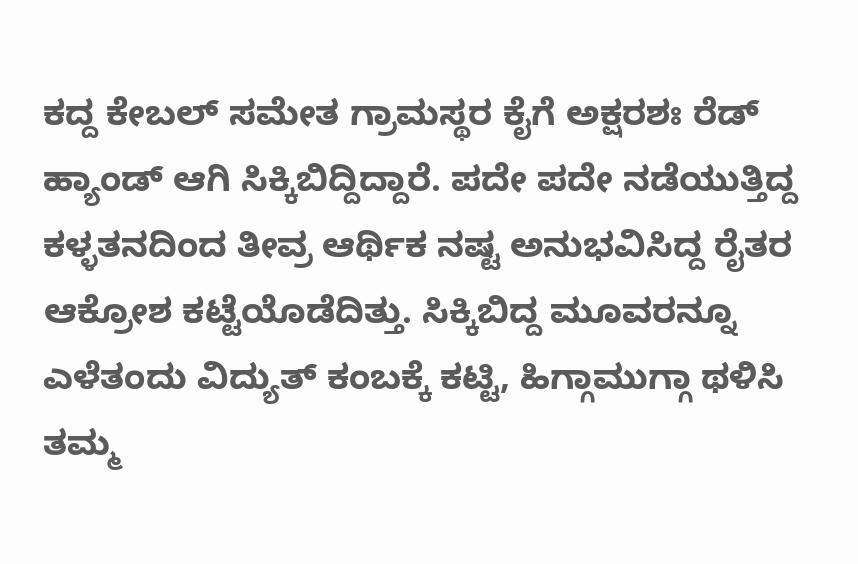ಕದ್ದ ಕೇಬಲ್ ಸಮೇತ ಗ್ರಾಮಸ್ಥರ ಕೈಗೆ ಅಕ್ಷರಶಃ ರೆಡ್ ಹ್ಯಾಂಡ್ ಆಗಿ ಸಿಕ್ಕಿಬಿದ್ದಿದ್ದಾರೆ. ಪದೇ ಪದೇ ನಡೆಯುತ್ತಿದ್ದ ಕಳ್ಳತನದಿಂದ ತೀವ್ರ ಆರ್ಥಿಕ ನಷ್ಟ ಅನುಭವಿಸಿದ್ದ ರೈತರ ಆಕ್ರೋಶ ಕಟ್ಟೆಯೊಡೆದಿತ್ತು. ಸಿಕ್ಕಿಬಿದ್ದ ಮೂವರನ್ನೂ ಎಳೆತಂದು ವಿದ್ಯುತ್ ಕಂಬಕ್ಕೆ ಕಟ್ಟಿ, ಹಿಗ್ಗಾಮುಗ್ಗಾ ಥಳಿಸಿ ತಮ್ಮ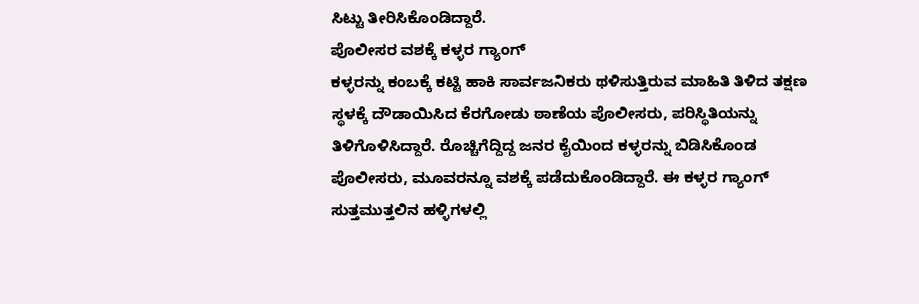ಸಿಟ್ಟು ತೀರಿಸಿಕೊಂಡಿದ್ದಾರೆ.
ಪೊಲೀಸರ ವಶಕ್ಕೆ ಕಳ್ಳರ ಗ್ಯಾಂಗ್
ಕಳ್ಳರನ್ನು ಕಂಬಕ್ಕೆ ಕಟ್ಟಿ ಹಾಕಿ ಸಾರ್ವಜನಿಕರು ಥಳಿಸುತ್ತಿರುವ ಮಾಹಿತಿ ತಿಳಿದ ತಕ್ಷಣ ಸ್ಥಳಕ್ಕೆ ದೌಡಾಯಿಸಿದ ಕೆರಗೋಡು ಠಾಣೆಯ ಪೊಲೀಸರು, ಪರಿಸ್ಥಿತಿಯನ್ನು ತಿಳಿಗೊಳಿಸಿದ್ದಾರೆ. ರೊಚ್ಚಿಗೆದ್ದಿದ್ದ ಜನರ ಕೈಯಿಂದ ಕಳ್ಳರನ್ನು ಬಿಡಿಸಿಕೊಂಡ ಪೊಲೀಸರು, ಮೂವರನ್ನೂ ವಶಕ್ಕೆ ಪಡೆದುಕೊಂಡಿದ್ದಾರೆ. ಈ ಕಳ್ಳರ ಗ್ಯಾಂಗ್ ಸುತ್ತಮುತ್ತಲಿನ ಹಳ್ಳಿಗಳಲ್ಲಿ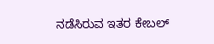ನಡೆಸಿರುವ ಇತರ ಕೇಬಲ್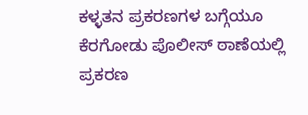ಕಳ್ಳತನ ಪ್ರಕರಣಗಳ ಬಗ್ಗೆಯೂ ಕೆರಗೋಡು ಪೊಲೀಸ್ ಠಾಣೆಯಲ್ಲಿ ಪ್ರಕರಣ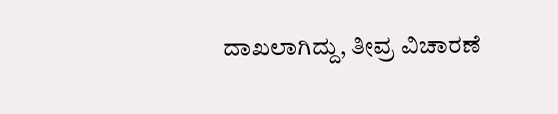ದಾಖಲಾಗಿದ್ದು, ತೀವ್ರ ವಿಚಾರಣೆ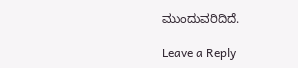ಮುಂದುವರಿದಿದೆ.

Leave a Reply